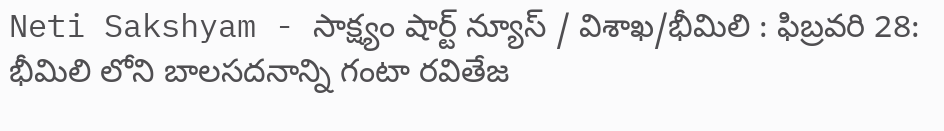Neti Sakshyam - సాక్ష్యం షార్ట్ న్యూస్ / విశాఖ/భీమిలి : ఫిబ్రవరి 28: భీమిలి లోని బాలసదనాన్ని గంటా రవితేజ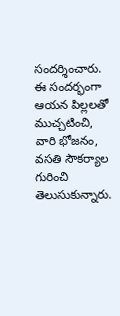సందర్శించారు. ఈ సందర్భంగా ఆయన పిల్లలతో ముచ్చటించి, వారి భోజనం, వసతి సౌకర్యాల గురించి తెలుసుకున్నారు.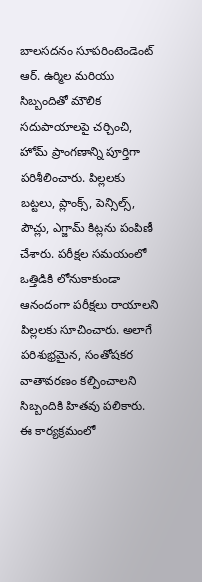బాలసదనం సూపరింటెండెంట్ ఆర్. ఉర్మిల మరియు సిబ్బందితో మౌలిక సదుపాయాలపై చర్చించి, హోమ్ ప్రాంగణాన్ని పూర్తిగా పరిశీలించారు. పిల్లలకు బట్టలు, ప్లాంక్స్, పెన్సిల్స్, పౌచ్లు, ఎగ్జామ్ కిట్లను పంపిణీ చేశారు. పరీక్షల సమయంలో ఒత్తిడికి లోనుకాకుండా ఆనందంగా పరీక్షలు రాయాలని పిల్లలకు సూచించారు. అలాగే పరిశుభ్రమైన, సంతోషకర వాతావరణం కల్పించాలని సిబ్బందికి హితవు పలికారు. ఈ కార్యక్రమంలో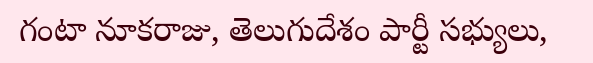గంటా నూకరాజు, తెలుగుదేశం పార్టీ సభ్యులు,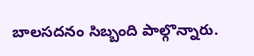బాలసదనం సిబ్బంది పాల్గొన్నారు.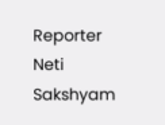Reporter
Neti Sakshyam